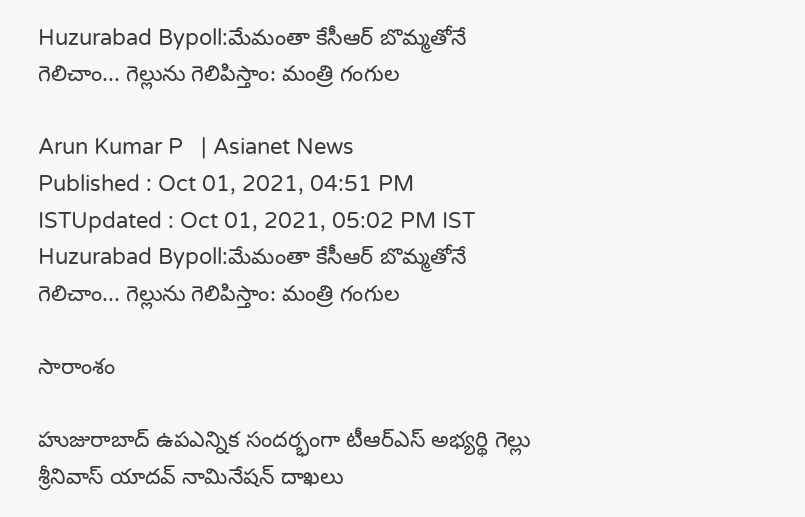Huzurabad Bypoll:మేమంతా కేసీఆర్ బొమ్మతోనే గెలిచాం... గెల్లును గెలిపిస్తాం: మంత్రి గంగుల

Arun Kumar P   | Asianet News
Published : Oct 01, 2021, 04:51 PM ISTUpdated : Oct 01, 2021, 05:02 PM IST
Huzurabad Bypoll:మేమంతా కేసీఆర్ బొమ్మతోనే గెలిచాం... గెల్లును గెలిపిస్తాం: మంత్రి గంగుల

సారాంశం

హుజురాబాద్ ఉపఎన్నిక సందర్భంగా టీఆర్ఎస్ అభ్యర్థి గెల్లు శ్రీనివాస్ యాదవ్ నామినేషన్ దాఖలు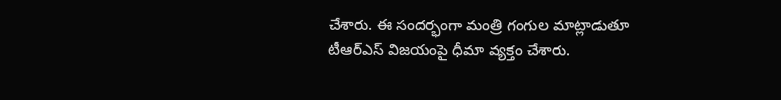చేశారు. ఈ సందర్భంగా మంత్రి గంగుల మాట్లాడుతూ టీఆర్ఎస్ విజయంపై ధీమా వ్యక్తం చేశారు.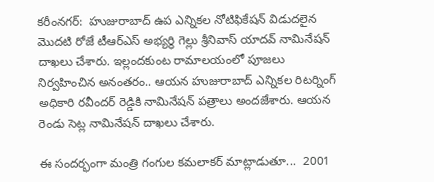కరీంనగర్:  హుజురాబాద్ ఉప ఎన్నికల నోటిఫికేషన్ విడుదలైన మొదటి రోజే టీఆర్ఎస్ అభ్యర్థి గెల్లు శ్రీనివాస్ యాదవ్ నామినేషన్ దాఖలు చేశారు. ఇల్లందకుంట రామాలయంలో పూజలు నిర్వహించిన అనంతరం.. ఆయన హుజురాబాద్ ఎన్నికల రిటర్నింగ్ అధికారి రవీందర్ రెడ్డికి నామినేషన్ పత్రాలు అందజేశారు. ఆయన రెండు సెట్ల నామినేషన్ దాఖలు చేశారు.

ఈ సందర్భంగా మంత్రి గంగుల కమలాకర్ మాట్లాడుతూ...  2001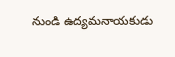నుండి ఉద్యమనాయకుడు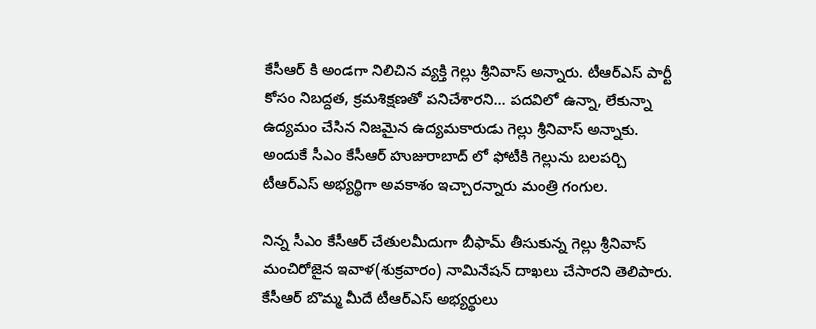కేసీఆర్ కి అండగా నిలిచిన వ్యక్తి గెల్లు శ్రీనివాస్ అన్నారు. టీఆర్ఎస్ పార్టీ కోసం నిబద్దత, క్రమశిక్షణతో పనిచేశారని... పదవిలో ఉన్నా, లేకున్నా ఉద్యమం చేసిన నిజమైన ఉద్యమకారుడు గెల్లు శ్రీనివాస్ అన్నాకు. అందుకే సీఎం కేసీఆర్ హుజురాబాద్ లో ఫోటీకి గెల్లును బలపర్చి టీఆర్ఎస్ అభ్యర్థిగా అవకాశం ఇచ్చారన్నారు మంత్రి గంగుల.

నిన్న సీఎం కేసీఆర్ చేతులమీదుగా బీఫామ్ తీసుకున్న గెల్లు శ్రీనివాస్ మంచిరోజైన ఇవాళ(శుక్రవారం) నామినేషన్ దాఖలు చేసారని తెలిపారు. కేసీఆర్ బొమ్మ మీదే టీఆర్ఎస్ అభ్యర్థులు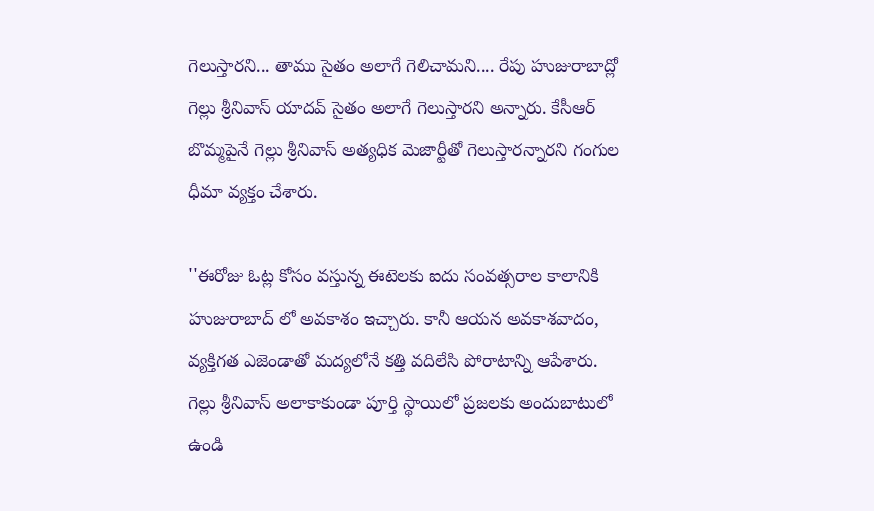గెలుస్తారని... తాము సైతం అలాగే గెలిచామని.... రేపు హుజురాబాద్లో గెల్లు శ్రీనివాస్ యాదవ్ సైతం అలాగే గెలుస్తారని అన్నారు. కేసీఆర్ బొమ్మపైనే గెల్లు శ్రీనివాస్ అత్యధిక మెజార్టీతో గెలుస్తారన్నారని గంగుల ధీమా వ్యక్తం చేశారు.

''ఈరోజు ఓట్ల కోసం వస్తున్న ఈటెలకు ఐదు సంవత్సరాల కాలానికి హుజురాబాద్ లో అవకాశం ఇచ్చారు. కానీ ఆయన అవకాశవాదం, వ్యక్తిగత ఎజెండాతో మద్యలోనే కత్తి వదిలేసి పోరాటాన్ని ఆపేశారు. గెల్లు శ్రీనివాస్ అలాకాకుండా పూర్తి స్థాయిలో ప్రజలకు అందుబాటులో ఉండి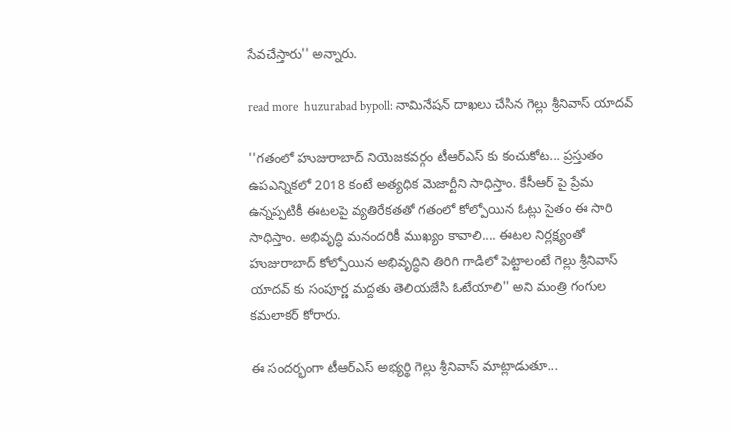సేవచేస్తారు'' అన్నారు.

read more  huzurabad bypoll: నామినేషన్ దాఖలు చేసిన గెల్లు శ్రీనివాస్ యాదవ్

''గతంలో హుజురాబాద్ నియెజకవర్గం టీఆర్ఎస్ కు కంచుకోట... ప్రస్తుతం ఉపఎన్నికలో 2018 కంటే అత్యధిక మెజార్టీని సాధిస్తాం. కేసీఆర్ పై ప్రేమ ఉన్నప్పటికీ ఈటలపై వ్యతిరేకతతో గతంలో కోల్పోయిన ఓట్లు సైతం ఈ సారి సాధిస్తాం. అభివృద్ధి మనందరికీ ముఖ్యం కావాలి.... ఈటల నిర్లక్ష్యంతో హుజురాబాద్ కోల్పోయిన అభివృద్ధిని తిరిగి గాడిలో పెట్టాలంటే గెల్లు శ్రీనివాస్ యాదవ్ కు సంపూర్ణ మద్దతు తెలియజేసి ఓటేయాలి'' అని మంత్రి గంగుల కమలాకర్ కోరారు.

ఈ సందర్భంగా టీఆర్ఎస్ అభ్యర్థి గెల్లు శ్రీనివాస్ మాట్లాడుతూ...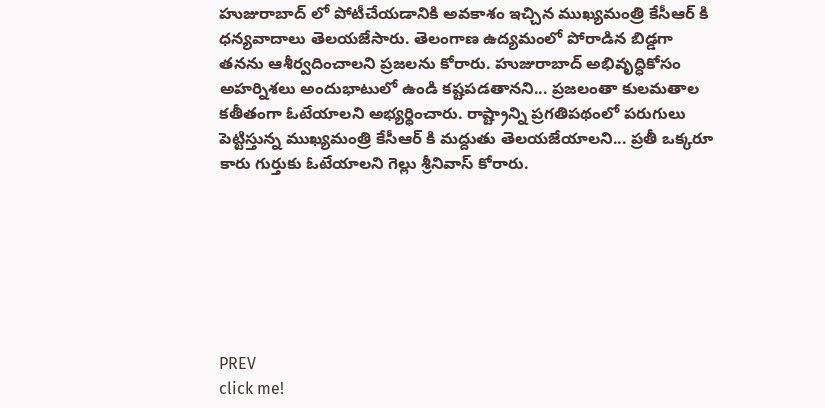హుజురాబాద్ లో పోటీచేయడానికి అవకాశం ఇచ్చిన ముఖ్యమంత్రి కేసీఆర్ కి ధన్యవాదాలు తెలయజేసారు. తెలంగాణ ఉద్యమంలో పోరాడిన బిడ్డగా తనను ఆశీర్వదించాలని ప్రజలను కోరారు. హుజురాబాద్ అభివృద్ధికోసం అహర్నిశలు అందుభాటులో ఉండి కష్టపడతానని... ప్రజలంతా కులమతాల కతీతంగా ఓటేయాలని అభ్యర్థించారు. రాష్ట్రాన్ని ప్రగతిపథంలో పరుగులు పెట్టిస్తున్న ముఖ్యమంత్రి కేసీఆర్ కి మద్దుతు తెలయజేయాలని... ప్రతీ ఒక్కరూ కారు గుర్తుకు ఓటేయాలని గెల్లు శ్రీనివాస్ కోరారు.







PREV
click me!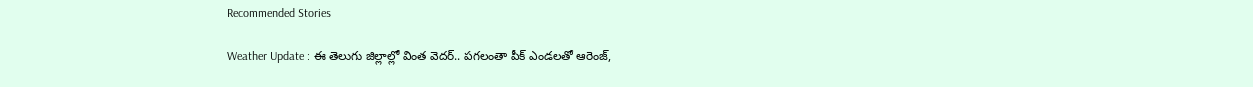Recommended Stories

Weather Update : ఈ తెలుగు జిల్లాల్లో వింత వెదర్.. పగలంతా పీక్ ఎండలతో ఆరెంజ్,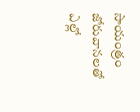సాయంత్రం జోరువానలతో ఎల్లో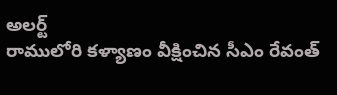అలర్ట్
రాములోరి కళ్యాణం వీక్షించిన సీఎం రేవంత్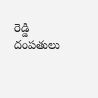రెడ్డి దంపతులు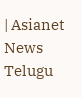| Asianet News Telugu